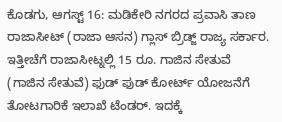ಕೊಡಗು, ಆಗಸ್ಟ್ 16: ಮಡಿಕೇರಿ ನಗರದ ಪ್ರವಾಸಿ ತಾಣ ರಾಜಾಸೀಟ್ (ರಾಜಾ ಆಸನ) ಗ್ಲಾಸ್ ಬ್ರಿಡ್ಜ್ ರಾಜ್ಯ ಸರ್ಕಾರ. ಇತ್ತೀಚೆಗೆ ರಾಜಾಸೀಟ್ನಲ್ಲಿ 15 ರೂ. ಗಾಜಿನ ಸೇತುವೆ (ಗಾಜಿನ ಸೇತುವೆ) ಫುಡ್ ಫುಡ್ ಕೋರ್ಟ್ ಯೋಜನೆಗೆ ತೋಟಗಾರಿಕೆ ಇಲಾಖೆ ಟೆಂಡರ್. ಇದಕ್ಕೆ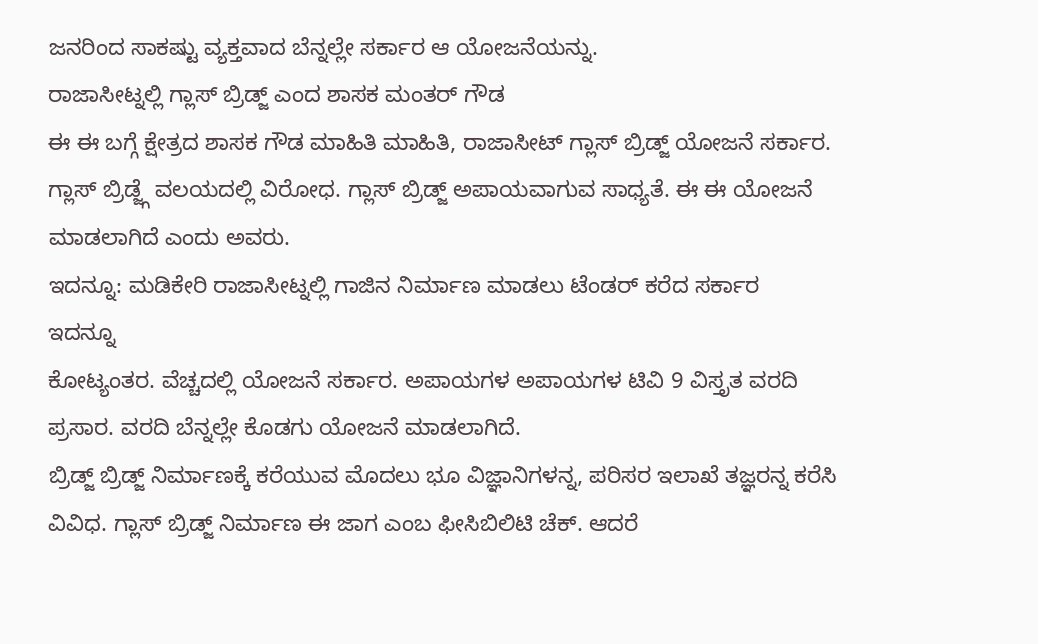ಜನರಿಂದ ಸಾಕಷ್ಟು ವ್ಯಕ್ತವಾದ ಬೆನ್ನಲ್ಲೇ ಸರ್ಕಾರ ಆ ಯೋಜನೆಯನ್ನು.
ರಾಜಾಸೀಟ್ನಲ್ಲಿ ಗ್ಲಾಸ್ ಬ್ರಿಡ್ಜ್ ಎಂದ ಶಾಸಕ ಮಂತರ್ ಗೌಡ
ಈ ಈ ಬಗ್ಗೆ ಕ್ಷೇತ್ರದ ಶಾಸಕ ಗೌಡ ಮಾಹಿತಿ ಮಾಹಿತಿ, ರಾಜಾಸೀಟ್ ಗ್ಲಾಸ್ ಬ್ರಿಡ್ಜ್ ಯೋಜನೆ ಸರ್ಕಾರ. ಗ್ಲಾಸ್ ಬ್ರಿಡ್ಜ್ಗೆ ವಲಯದಲ್ಲಿ ವಿರೋಧ. ಗ್ಲಾಸ್ ಬ್ರಿಡ್ಜ್ ಅಪಾಯವಾಗುವ ಸಾಧ್ಯತೆ. ಈ ಈ ಯೋಜನೆ ಮಾಡಲಾಗಿದೆ ಎಂದು ಅವರು.
ಇದನ್ನೂ: ಮಡಿಕೇರಿ ರಾಜಾಸೀಟ್ನಲ್ಲಿ ಗಾಜಿನ ನಿರ್ಮಾಣ ಮಾಡಲು ಟೆಂಡರ್ ಕರೆದ ಸರ್ಕಾರ
ಇದನ್ನೂ
ಕೋಟ್ಯಂತರ. ವೆಚ್ಚದಲ್ಲಿ ಯೋಜನೆ ಸರ್ಕಾರ. ಅಪಾಯಗಳ ಅಪಾಯಗಳ ಟಿವಿ 9 ವಿಸ್ತೃತ ವರದಿ ಪ್ರಸಾರ. ವರದಿ ಬೆನ್ನಲ್ಲೇ ಕೊಡಗು ಯೋಜನೆ ಮಾಡಲಾಗಿದೆ.
ಬ್ರಿಡ್ಜ್ ಬ್ರಿಡ್ಜ್ ನಿರ್ಮಾಣಕ್ಕೆ ಕರೆಯುವ ಮೊದಲು ಭೂ ವಿಜ್ಞಾನಿಗಳನ್ನ, ಪರಿಸರ ಇಲಾಖೆ ತಜ್ಞರನ್ನ ಕರೆಸಿ ವಿವಿಧ. ಗ್ಲಾಸ್ ಬ್ರಿಡ್ಜ್ ನಿರ್ಮಾಣ ಈ ಜಾಗ ಎಂಬ ಫೀಸಿಬಿಲಿಟಿ ಚೆಕ್. ಆದರೆ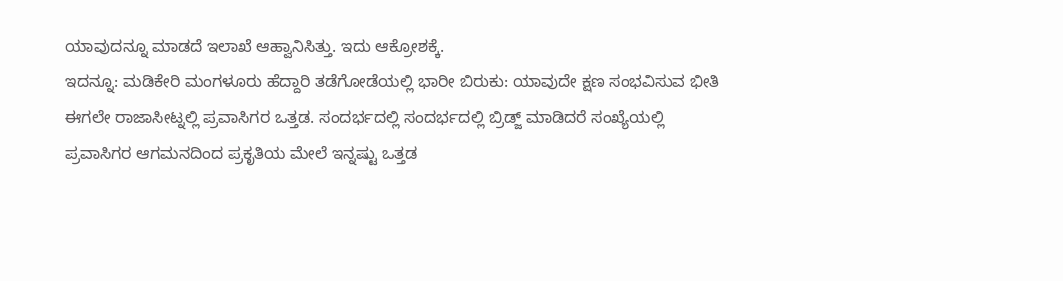ಯಾವುದನ್ನೂ ಮಾಡದೆ ಇಲಾಖೆ ಆಹ್ವಾನಿಸಿತ್ತು. ಇದು ಆಕ್ರೋಶಕ್ಕೆ.
ಇದನ್ನೂ: ಮಡಿಕೇರಿ ಮಂಗಳೂರು ಹೆದ್ದಾರಿ ತಡೆಗೋಡೆಯಲ್ಲಿ ಭಾರೀ ಬಿರುಕು: ಯಾವುದೇ ಕ್ಷಣ ಸಂಭವಿಸುವ ಭೀತಿ
ಈಗಲೇ ರಾಜಾಸೀಟ್ನಲ್ಲಿ ಪ್ರವಾಸಿಗರ ಒತ್ತಡ. ಸಂದರ್ಭದಲ್ಲಿ ಸಂದರ್ಭದಲ್ಲಿ ಬ್ರಿಡ್ಜ್ ಮಾಡಿದರೆ ಸಂಖ್ಯೆಯಲ್ಲಿ ಪ್ರವಾಸಿಗರ ಆಗಮನದಿಂದ ಪ್ರಕೃತಿಯ ಮೇಲೆ ಇನ್ನಷ್ಟು ಒತ್ತಡ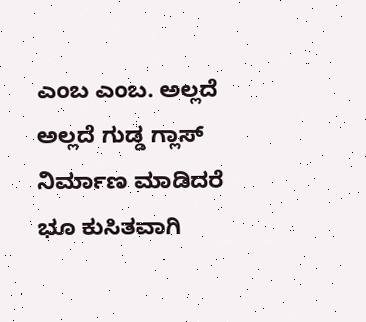ಎಂಬ ಎಂಬ. ಅಲ್ಲದೆ ಅಲ್ಲದೆ ಗುಡ್ಡ ಗ್ಲಾಸ್ ನಿರ್ಮಾಣ ಮಾಡಿದರೆ ಭೂ ಕುಸಿತವಾಗಿ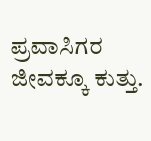ಪ್ರವಾಸಿಗರ ಜೀವಕ್ಕೂ ಕುತ್ತು.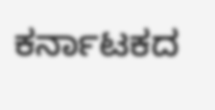ಕರ್ನಾಟಕದ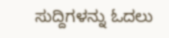ಸುದ್ದಿಗಳನ್ನು ಓದಲು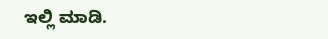ಇಲ್ಲಿ ಮಾಡಿ.